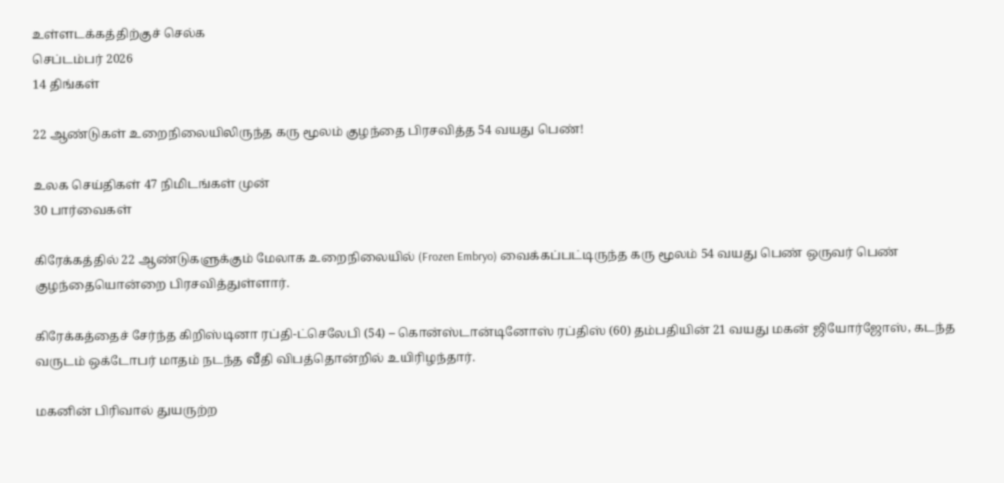உள்ளடக்கத்திற்குச் செல்க
செப்டம்பர் 2026
14 திங்கள்

22 ஆண்டுகள் உறைநிலையிலிருந்த கரு மூலம் குழந்தை பிரசவித்த 54 வயது பெண்!

உலக செய்திகள் 47 நிமிடங்கள் முன்
30 பார்வைகள்

கிரேக்கத்தில் 22 ஆண்டுகளுக்கும் மேலாக உறைநிலையில் (Frozen Embryo) வைக்கப்பட்டிருந்த கரு மூலம் 54 வயது பெண் ஒருவர் பெண் குழந்தையொன்றை பிரசவித்துள்ளார்.

கிரேக்கத்தைச் சேர்ந்த கிறிஸ்டினா ரப்தி-ட்செலேபி (54) – கொன்ஸ்டான்டினோஸ் ரப்திஸ் (60) தம்பதியின் 21 வயது மகன் ஜியோர்ஜோஸ், கடந்த வருடம் ஒக்டோபர் மாதம் நடந்த வீதி விபத்தொன்றில் உயிரிழந்தார்.

மகனின் பிரிவால் துயருற்ற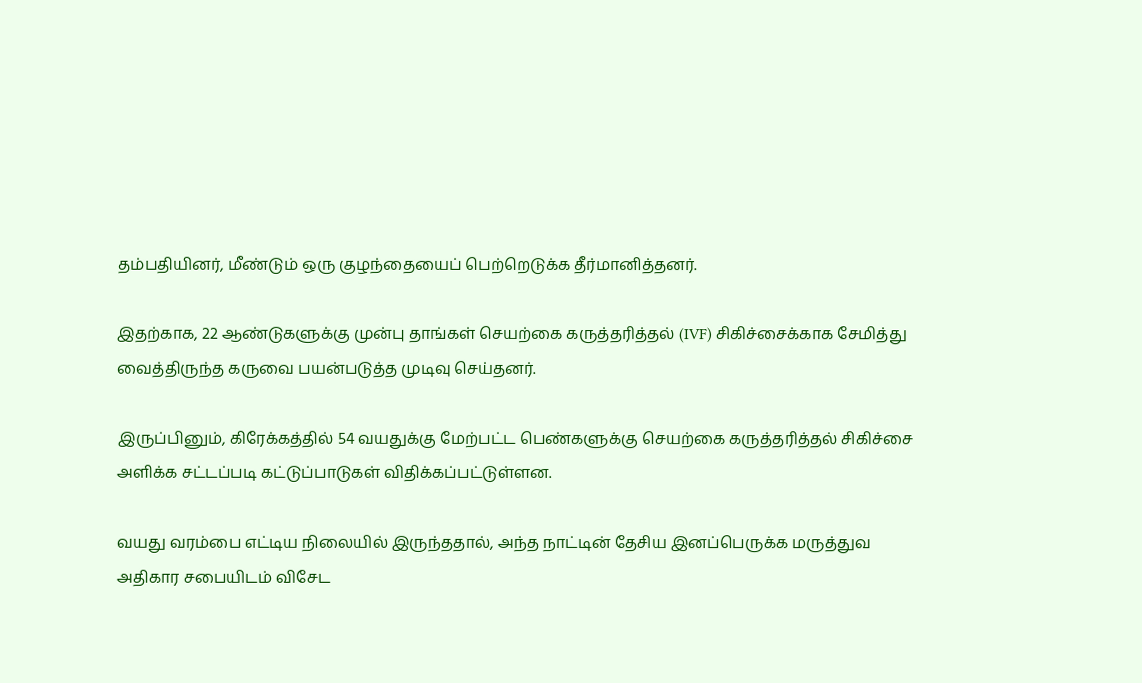தம்பதியினர், மீண்டும் ஒரு குழந்தையைப் பெற்றெடுக்க தீர்மானித்தனர்.

இதற்காக, 22 ஆண்டுகளுக்கு முன்பு தாங்கள் செயற்கை கருத்தரித்தல் (IVF) சிகிச்சைக்காக சேமித்து வைத்திருந்த கருவை பயன்படுத்த முடிவு செய்தனர்.

இருப்பினும், கிரேக்கத்தில் 54 வயதுக்கு மேற்பட்ட பெண்களுக்கு செயற்கை கருத்தரித்தல் சிகிச்சை அளிக்க சட்டப்படி கட்டுப்பாடுகள் விதிக்கப்பட்டுள்ளன.

வயது வரம்பை எட்டிய நிலையில் இருந்ததால், அந்த நாட்டின் தேசிய இனப்பெருக்க மருத்துவ அதிகார சபையிடம் விசேட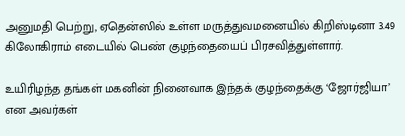அனுமதி பெற்று, ஏதென்ஸில் உள்ள மருத்துவமனையில் கிறிஸ்டினா 3.49 கிலோகிராம் எடையில் பெண் குழந்தையைப் பிரசவித்துள்ளார்.

உயிரிழந்த தங்கள் மகனின் நினைவாக இந்தக் குழந்தைக்கு ‘ஜோர்ஜியா’ என அவர்கள்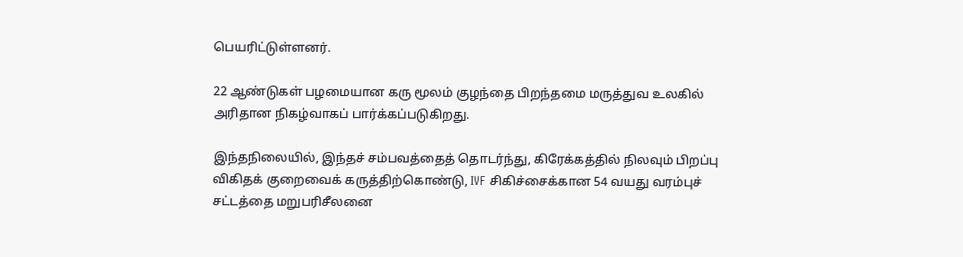பெயரிட்டுள்ளனர்.

22 ஆண்டுகள் பழமையான கரு மூலம் குழந்தை பிறந்தமை மருத்துவ உலகில் அரிதான நிகழ்வாகப் பார்க்கப்படுகிறது.

இந்தநிலையில், இந்தச் சம்பவத்தைத் தொடர்ந்து, கிரேக்கத்தில் நிலவும் பிறப்பு விகிதக் குறைவைக் கருத்திற்கொண்டு, IVF சிகிச்சைக்கான 54 வயது வரம்புச் சட்டத்தை மறுபரிசீலனை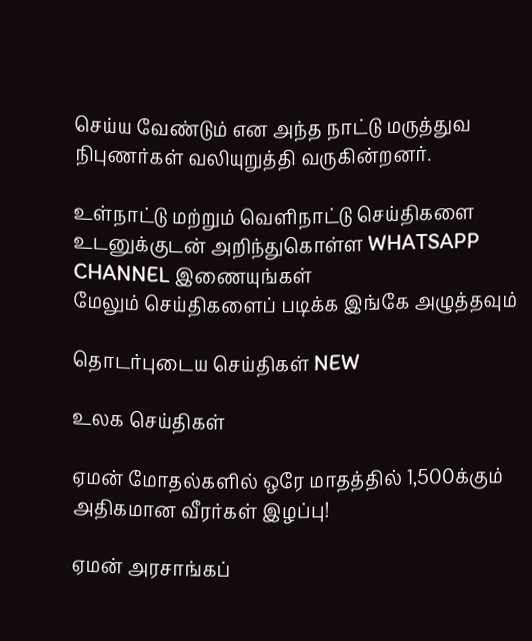செய்ய வேண்டும் என அந்த நாட்டு மருத்துவ நிபுணர்கள் வலியுறுத்தி வருகின்றனர்.

உள்நாட்டு மற்றும் வெளிநாட்டு செய்திகளை உடனுக்குடன் அறிந்துகொள்ள WHATSAPP CHANNEL இணையுங்கள்
மேலும் செய்திகளைப் படிக்க இங்கே அழுத்தவும்

தொடர்புடைய செய்திகள் NEW

உலக செய்திகள்

ஏமன் மோதல்களில் ஒரே மாதத்தில் 1,500க்கும் அதிகமான வீரர்கள் இழப்பு!

ஏமன் அரசாங்கப்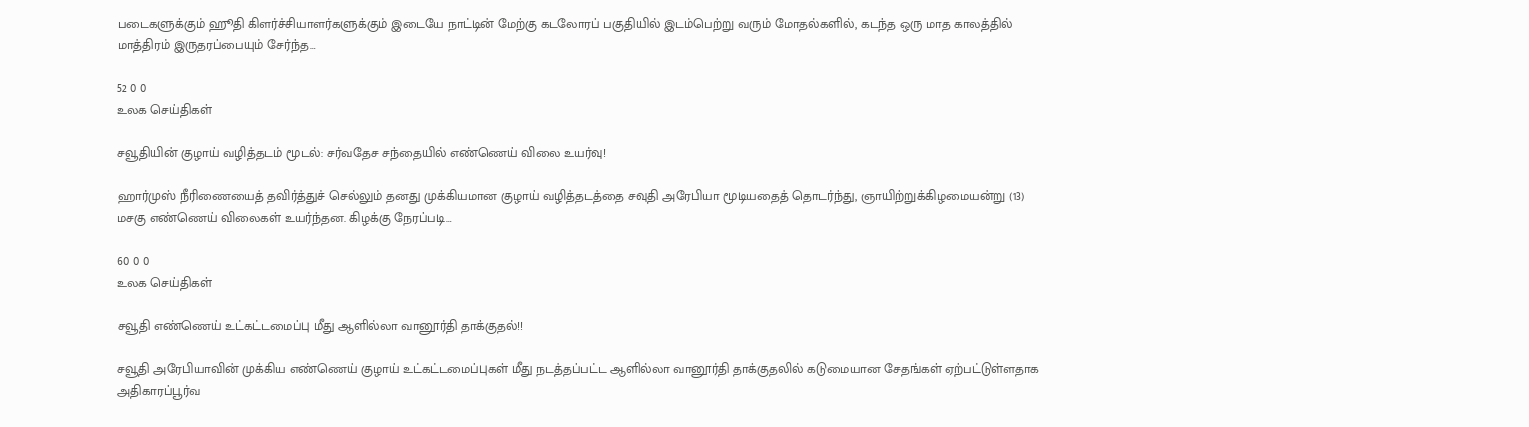படைகளுக்கும் ஹூதி கிளர்ச்சியாளர்களுக்கும் இடையே நாட்டின் மேற்கு கடலோரப் பகுதியில் இடம்பெற்று வரும் மோதல்களில், கடந்த ஒரு மாத காலத்தில் மாத்திரம் இருதரப்பையும் சேர்ந்த…

52 0 0
உலக செய்திகள்

சவூதியின் குழாய் வழித்தடம் மூடல்: சர்வதேச சந்தையில் எண்ணெய் விலை உயர்வு!

ஹார்முஸ் நீரிணையைத் தவிர்த்துச் செல்லும் தனது முக்கியமான குழாய் வழித்தடத்தை சவுதி அரேபியா மூடியதைத் தொடர்ந்து, ஞாயிற்றுக்கிழமையன்று (13) மசகு எண்ணெய் விலைகள் உயர்ந்தன. கிழக்கு நேரப்படி…

60 0 0
உலக செய்திகள்

சவூதி எண்ணெய் உட்கட்டமைப்பு மீது ஆளில்லா வானூர்தி தாக்குதல்!!

சவூதி அரேபியாவின் முக்கிய எண்ணெய் குழாய் உட்கட்டமைப்புகள் மீது நடத்தப்பட்ட ஆளில்லா வானூர்தி தாக்குதலில் கடுமையான சேதங்கள் ஏற்பட்டுள்ளதாக அதிகாரப்பூர்வ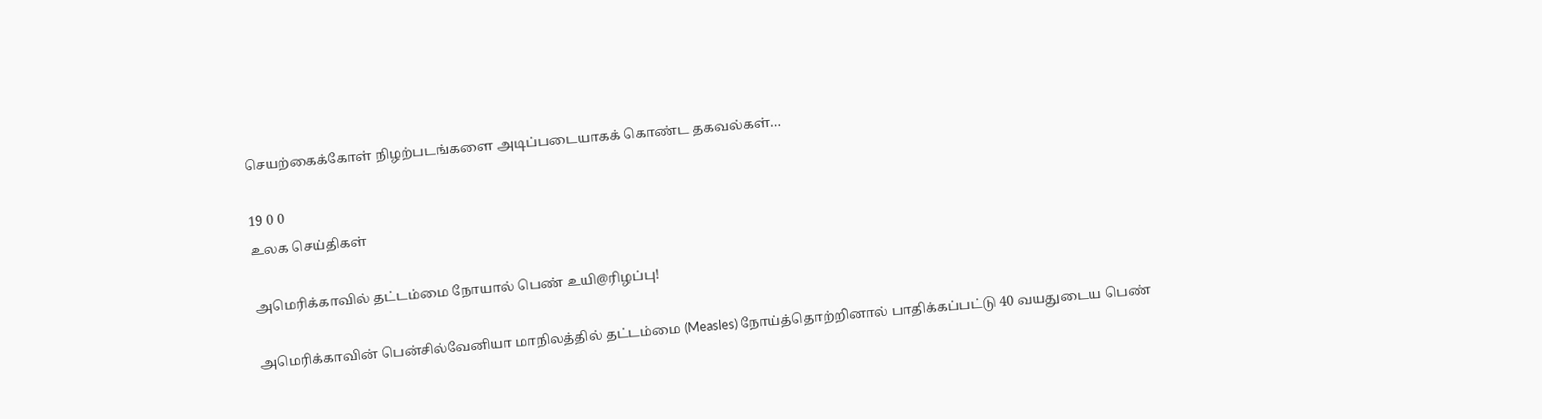செயற்கைக்கோள் நிழற்படங்களை அடிப்படையாகக் கொண்ட தகவல்கள்…

19 0 0
உலக செய்திகள்

அமெரிக்காவில் தட்டம்மை நோயால் பெண் உயி@ரிழப்பு!

அமெரிக்காவின் பென்சில்வேனியா மாநிலத்தில் தட்டம்மை (Measles) நோய்த்தொற்றினால் பாதிக்கப்பட்டு 40 வயதுடைய பெண்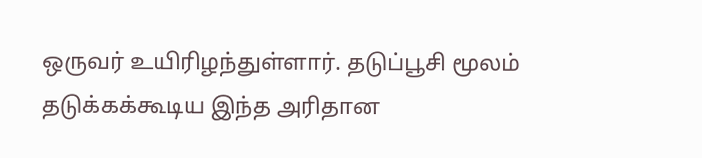ஒருவர் உயிரிழந்துள்ளார். தடுப்பூசி மூலம் தடுக்கக்கூடிய இந்த அரிதான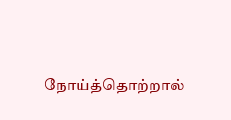நோய்த்தொற்றால்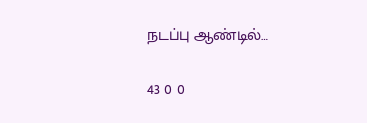நடப்பு ஆண்டில்…

43 0 0